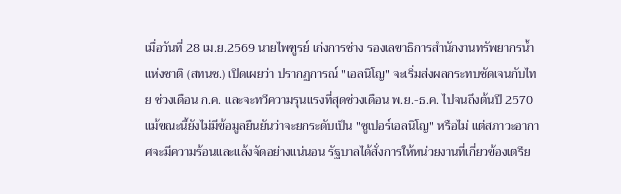เมื่อวันที่ 28 เม.ย.2569 นายไพฑูรย์ เก่งการช่าง รองเลขาธิการสำนักงานทรัพยากรน้ำแห่งชาติ (สทนช.) เปิดเผยว่า ปรากฏการณ์ "เอลนิโญ" จะเริ่มส่งผลกระทบชัดเจนกับไทย ช่วงเดือน ก.ค. และจะทวีความรุนแรงที่สุดช่วงเดือน พ.ย.-ธ.ค. ไปจนถึงต้นปี 2570
แม้ขณะนี้ยังไม่มีข้อมูลยืนยันว่าจะยกระดับเป็น "ซูเปอร์เอลนิโญ" หรือไม่ แต่สภาวะอากาศจะมีความร้อนและแล้งจัดอย่างแน่นอน รัฐบาลได้สั่งการให้หน่วยงานที่เกี่ยวข้องเตรีย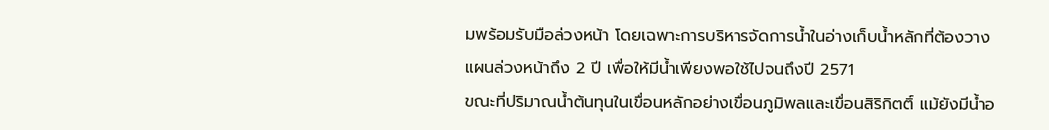มพร้อมรับมือล่วงหน้า โดยเฉพาะการบริหารจัดการน้ำในอ่างเก็บน้ำหลักที่ต้องวางแผนล่วงหน้าถึง 2 ปี เพื่อให้มีน้ำเพียงพอใช้ไปจนถึงปี 2571
ขณะที่ปริมาณน้ำต้นทุนในเขื่อนหลักอย่างเขื่อนภูมิพลและเขื่อนสิริกิตติ์ แม้ยังมีน้ำอ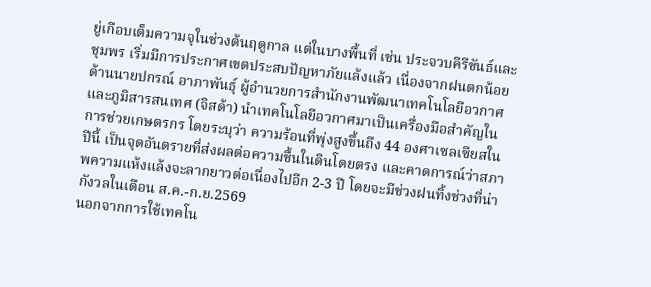ยู่เกือบเต็มความจุในช่วงต้นฤดูกาล แต่ในบางพื้นที่ เช่น ประจวบคีรีขันธ์และชุมพร เริ่มมีการประกาศเขตประสบปัญหาภัยแล้งแล้ว เนื่องจากฝนตกน้อย
ด้านนายปกรณ์ อาภาพันธุ์ ผู้อำนวยการสำนักงานพัฒนาเทคโนโลยีอวกาศและภูมิสารสนเทศ (จิสด้า) นำเทคโนโลยีอวกาศมาเป็นเครื่องมือสำคัญในการช่วยเกษตรกร โดยระบุว่า ความร้อนที่พุ่งสูงขึ้นถึง 44 องศาเซลเซียสในปีนี้ เป็นจุดอันตรายที่ส่งผลต่อความชื้นในดินโดยตรง และคาดการณ์ว่าสภาพความแห้งแล้งจะลากยาวต่อเนื่องไปอีก 2-3 ปี โดยจะมีช่วงฝนทิ้งช่วงที่น่ากังวลในเดือน ส.ค.-ก.ย.2569
นอกจากการใช้เทคโน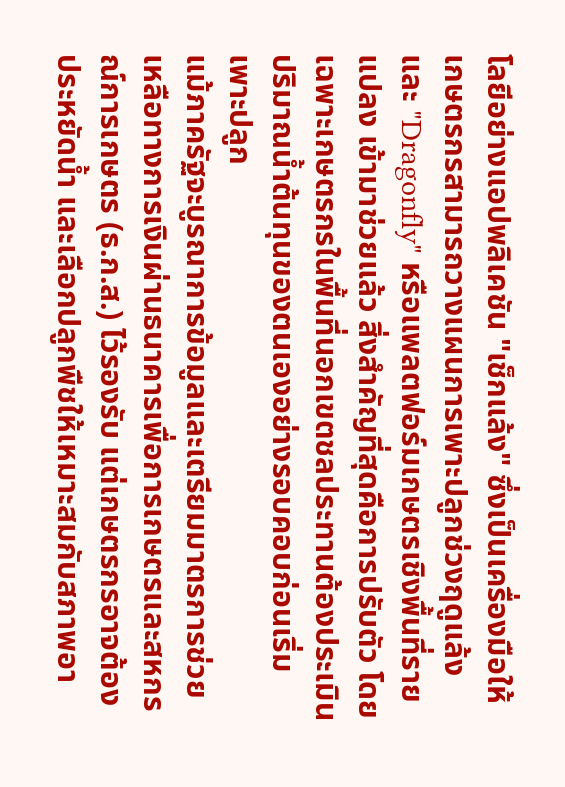โลยีอย่างแอปพลิเคชัน "เช็กแล้ง" ซึ่งเป็นเครื่องมือให้เกษตรกรสามารถวางแผนการเพาะปลูกช่วงฤดูแล้ง และ "Dragonfly" หรือแพลตฟอร์มเกษตรเชิงพื้นที่รายแปลง เข้ามาช่วยแล้ว สิ่งสำคัญที่สุดคือการปรับตัว โดยเฉพาะเกษตรกรในพื้นที่นอกเขตชลประทานต้องประเมินปริมาณน้ำต้นทุนของตนเองอย่างรอบคอบก่อนเริ่มเพาะปลูก
แม้ภาครัฐจะบูรณาการข้อมูลและเตรียมมาตรการช่วยเหลือทางการเงินผ่านธนาคารเพื่อการเกษตรและสหกรณ์การเกษตร (ธ.ก.ส.) ไว้รองรับ แต่เกษตรกรอาจต้องประหยัดน้ำ และเลือกปลูกพืชให้เหมาะสมกับสภาพอา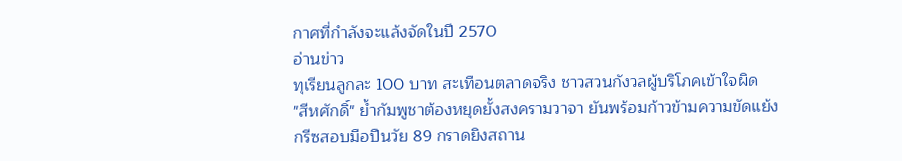กาศที่กำลังจะแล้งจัดในปี 2570
อ่านข่าว
ทุเรียนลูกละ 100 บาท สะเทือนตลาดจริง ชาวสวนกังวลผู้บริโภคเข้าใจผิด
"สีหศักดิ์" ย้ำกัมพูชาต้องหยุดยั้งสงครามวาจา ยันพร้อมก้าวข้ามความขัดแย้ง
กรีซสอบมือปืนวัย 89 กราดยิงสถาน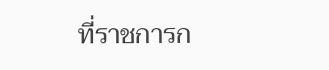ที่ราชการก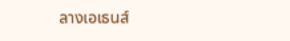ลางเอเธนส์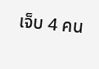เจ็บ 4 คน